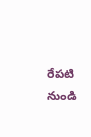రేపటి నుండి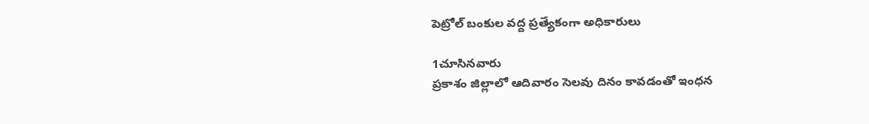పెట్రోల్ బంకుల వద్ద ప్రత్యేకంగా అధికారులు

1చూసినవారు
ప్రకాశం జిల్లాలో ఆదివారం సెలవు దినం కావడంతో ఇంధన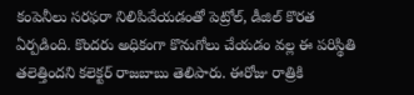కంపెనీలు సరఫరా నిలిపివేయడంతో పెట్రోల్, డీజిల్ కొరత ఏర్పడింది. కొందరు అధికంగా కొనుగోలు చేయడం వల్ల ఈ పరిస్థితి తలెత్తిందని కలెక్టర్ రాజబాబు తెలిపారు. ఈరోజు రాత్రికి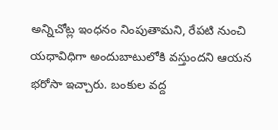అన్నిచోట్ల ఇంధనం నింపుతామని, రేపటి నుంచి యధావిధిగా అందుబాటులోకి వస్తుందని ఆయన భరోసా ఇచ్చారు. బంకుల వద్ద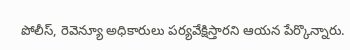పోలీస్, రెవెన్యూ అధికారులు పర్యవేక్షిస్తారని ఆయన పేర్కొన్నారు.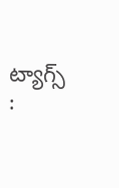ట్యాగ్స్ :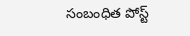సంబంధిత పోస్ట్